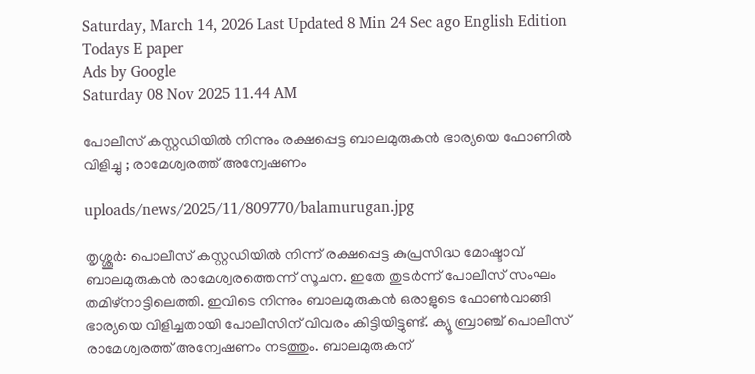Saturday, March 14, 2026 Last Updated 8 Min 24 Sec ago English Edition
Todays E paper
Ads by Google
Saturday 08 Nov 2025 11.44 AM

പോലീസ് കസ്റ്റഡിയില്‍ നിന്നും രക്ഷപ്പെട്ട ബാലമുരുകന്‍ ഭാര്യയെ ഫോണില്‍ വിളിച്ചു ; രാമേശ്വരത്ത് അന്വേഷണം

uploads/news/2025/11/809770/balamurugan.jpg

തൃശ്ശൂര്‍: പൊലീസ് കസ്റ്റഡിയില്‍ നിന്ന് രക്ഷപ്പെട്ട കുപ്രസിദ്ധ മോഷ്ടാവ് ബാലമുരുകന്‍ രാമേശ്വരത്തെന്ന് സൂചന. ഇതേ തുടര്‍ന്ന് പോലീസ് സംഘം തമിഴ്‌നാട്ടിലെത്തി. ഇവിടെ നിന്നും ബാലമുരുകന്‍ ഒരാളുടെ ഫോണ്‍വാങ്ങി ഭാര്യയെ വിളിച്ചതായി പോലീസിന് വിവരം കിട്ടിയിട്ടുണ്ട്. ക്യൂ ബ്രാഞ്ച് പൊലീസ് രാമേശ്വരത്ത് അന്വേഷണം നടത്തും. ബാലമുരുകന്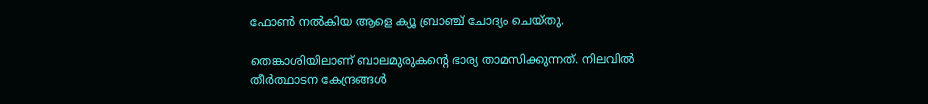ഫോണ്‍ നല്‍കിയ ആളെ ക്യൂ ബ്രാഞ്ച് ചോദ്യം ചെയ്തു.

തെങ്കാശിയിലാണ് ബാലമുരുകന്റെ ഭാര്യ താമസിക്കുന്നത്. നിലവില്‍ തീര്‍ത്ഥാടന കേന്ദ്രങ്ങള്‍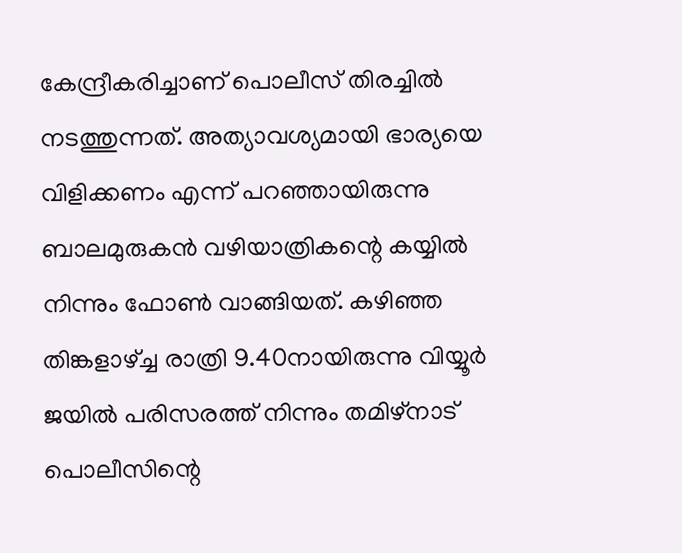കേന്ദ്രീകരിച്ചാണ് പൊലീസ് തിരച്ചില്‍ നടത്തുന്നത്. അത്യാവശ്യമായി ഭാര്യയെ വിളിക്കണം എന്ന് പറഞ്ഞായിരുന്നു ബാലമുരുകന്‍ വഴിയാത്രികന്റെ കയ്യില്‍ നിന്നും ഫോണ്‍ വാങ്ങിയത്. കഴിഞ്ഞ തിങ്കളാഴ്ച്ച രാത്രി 9.40നായിരുന്നു വിയ്യൂര്‍ ജയില്‍ പരിസരത്ത് നിന്നും തമിഴ്‌നാട് പൊലീസിന്റെ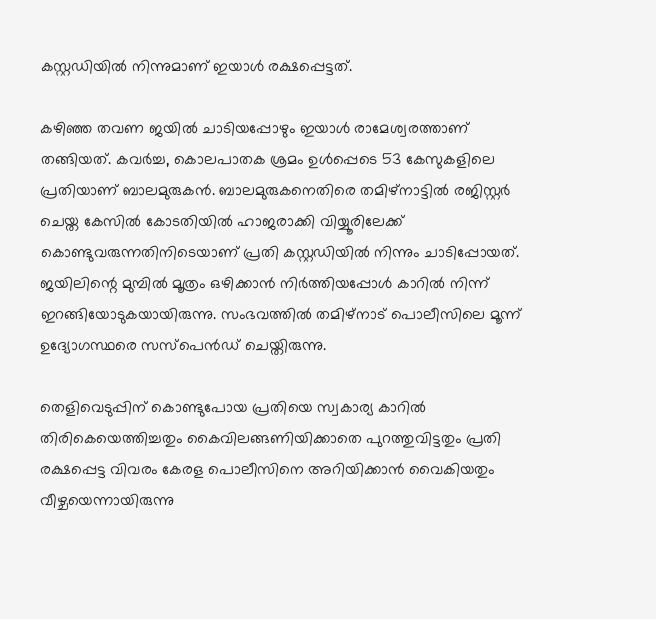കസ്റ്റഡിയില്‍ നിന്നുമാണ് ഇയാള്‍ രക്ഷപ്പെട്ടത്.

കഴിഞ്ഞ തവണ ജയില്‍ ചാടിയപ്പോഴും ഇയാള്‍ രാമേശ്വരത്താണ് തങ്ങിയത്. കവര്‍ച്ച, കൊലപാതക ശ്രമം ഉള്‍പ്പെടെ 53 കേസുകളിലെ പ്രതിയാണ് ബാലമുരുകന്‍. ബാലമുരുകനെതിരെ തമിഴ്നാട്ടില്‍ രജിസ്റ്റര്‍ ചെയ്ത കേസില്‍ കോടതിയില്‍ ഹാജരാക്കി വിയ്യൂരിലേക്ക് കൊണ്ടുവരുന്നതിനിടെയാണ് പ്രതി കസ്റ്റഡിയില്‍ നിന്നും ചാടിപ്പോയത്. ജയിലിന്റെ മുമ്പില്‍ മൂത്രം ഒഴിക്കാന്‍ നിര്‍ത്തിയപ്പോള്‍ കാറില്‍ നിന്ന് ഇറങ്ങിയോടുകയായിരുന്നു. സംഭവത്തില്‍ തമിഴ്നാട് പൊലീസിലെ മൂന്ന് ഉദ്യോഗസ്ഥരെ സസ്‌പെന്‍ഡ് ചെയ്തിരുന്നു.

തെളിവെടുപ്പിന് കൊണ്ടുപോയ പ്രതിയെ സ്വകാര്യ കാറില്‍ തിരികെയെത്തിച്ചതും കൈവിലങ്ങണിയിക്കാതെ പുറത്തുവിട്ടതും പ്രതി രക്ഷപ്പെട്ട വിവരം കേരള പൊലീസിനെ അറിയിക്കാന്‍ വൈകിയതും വീഴ്ചയെന്നായിരുന്നു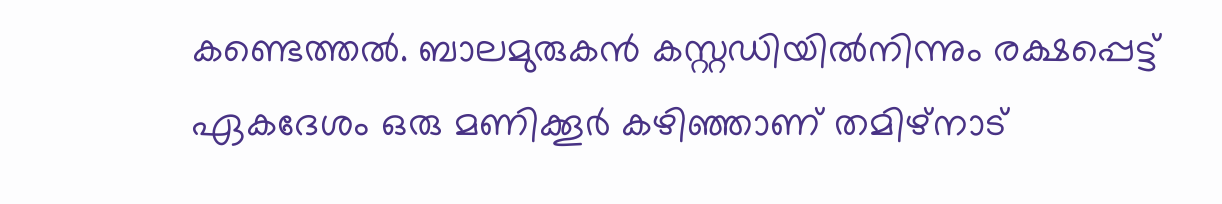കണ്ടെത്തല്‍. ബാലമുരുകന്‍ കസ്റ്റഡിയില്‍നിന്നും രക്ഷപ്പെട്ട് ഏകദേശം ഒരു മണിക്കൂര്‍ കഴിഞ്ഞാണ് തമിഴ്‌നാട്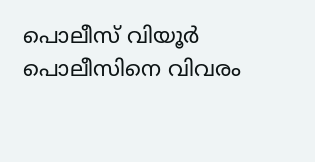പൊലീസ് വിയൂര്‍ പൊലീസിനെ വിവരം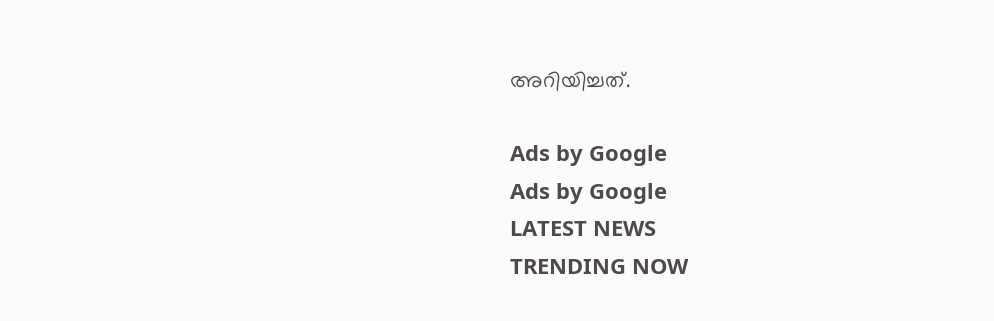അറിയിച്ചത്.

Ads by Google
Ads by Google
LATEST NEWS
TRENDING NOW